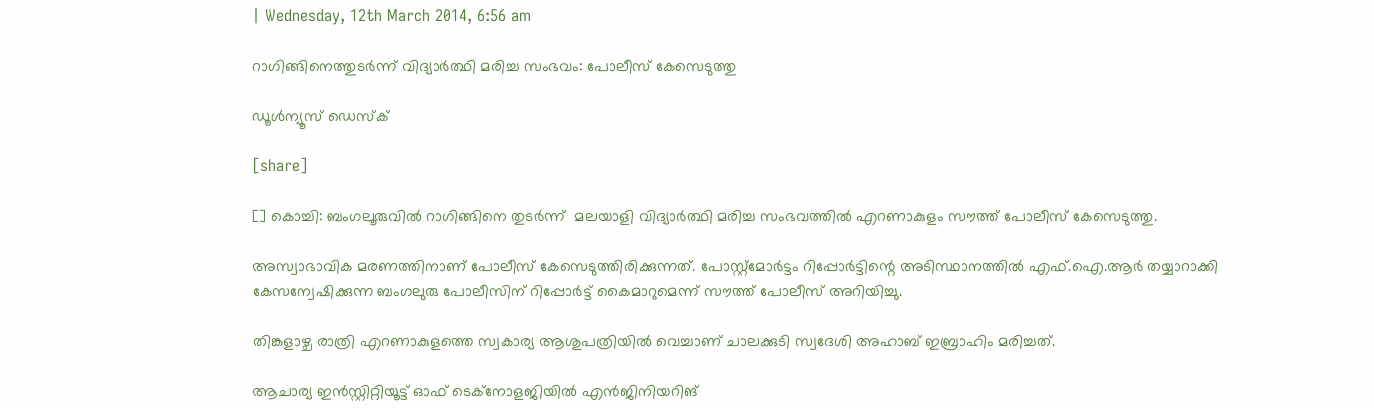| Wednesday, 12th March 2014, 6:56 am

റാഗിങ്ങിനെത്തുടര്‍ന്ന് വിദ്യാര്‍ത്ഥി മരിച്ച സംഭവം: പോലീസ് കേസെടുത്തു

ഡൂള്‍ന്യൂസ് ഡെസ്‌ക്

[share]

[] കൊച്ചി: ബംഗലൂരുവില്‍ റാഗിങ്ങിനെ തുടര്‍ന്ന്  മലയാളി വിദ്യാര്‍ത്ഥി മരിച്ച സംഭവത്തില്‍ എറണാകുളം സൗത്ത് പോലീസ് കേസെടുത്തു.

അസ്വാഭാവിക മരണത്തിനാണ് പോലീസ് കേസെടുത്തിരിക്കുന്നത്. പോസ്റ്റ്‌മോര്‍ട്ടം റിപ്പോര്‍ട്ടിന്റെ അടിസ്ഥാനത്തില്‍ എഫ്.ഐ.ആര്‍ തയ്യാറാക്കി കേസന്വേഷിക്കുന്ന ബംഗലുരു പോലീസിന് റിപ്പോര്‍ട്ട് കൈമാറുമെന്ന് സൗത്ത് പോലീസ് അറിയിച്ചു.

തിങ്കളാഴ്ച രാത്രി എറണാകുളത്തെ സ്വകാര്യ ആശുപത്രിയില്‍ വെച്ചാണ് ചാലക്കുടി സ്വദേശി അഹാബ് ഇബ്രാഹിം മരിച്ചത്.

ആചാര്യ ഇന്‍സ്റ്റിറ്റിയൂട്ട് ഓഫ് ടെക്‌നോളജിയില്‍ എന്‍ജിനിയറിങ്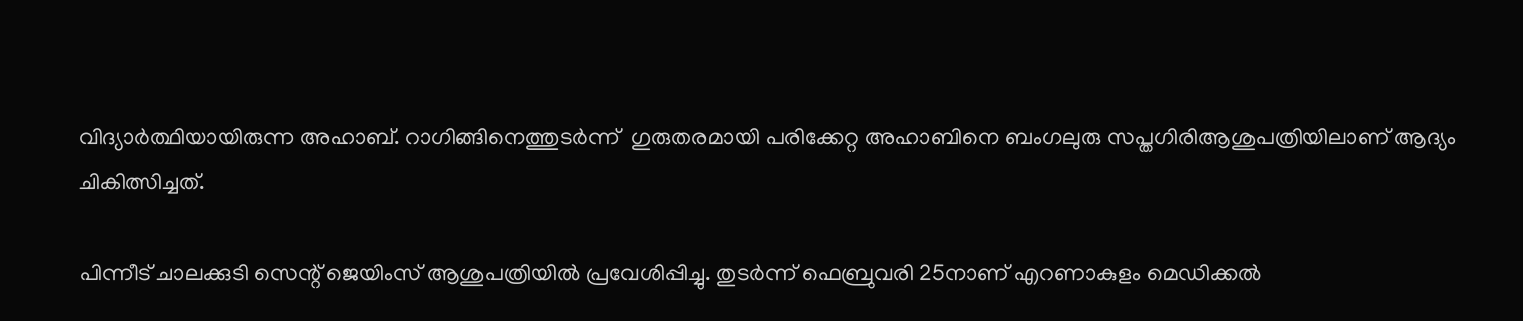വിദ്യാര്‍ത്ഥിയായിരുന്ന അഹാബ്. റാഗിങ്ങിനെത്തുടര്‍ന്ന്  ഗുരുതരമായി പരിക്കേറ്റ അഹാബിനെ ബംഗലുരു സപ്തഗിരിആശുപത്രിയിലാണ് ആദ്യം ചികിത്സിച്ചത്.

പിന്നീട് ചാലക്കുടി സെന്റ് ജെയിംസ് ആശുപത്രിയില്‍ പ്രവേശിപ്പിച്ചു. തുടര്‍ന്ന് ഫെബ്രുവരി 25നാണ് എറണാകുളം മെഡിക്കല്‍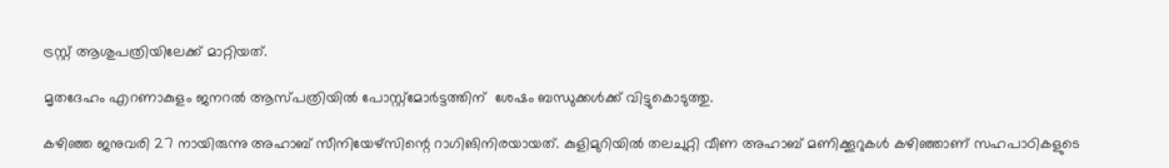ട്രസ്റ്റ് ആശുപത്രിയിലേക്ക് മാറ്റിയത്.

മൃതദേഹം എറണാകുളം ജനറല്‍ ആസ്പത്രിയില്‍ പോസ്റ്റ്‌മോര്‍ട്ടത്തിന്  ശേഷം ബന്ധുക്കള്‍ക്ക് വിട്ടുകൊടുത്തു.

കഴിഞ്ഞ ജനുവരി 27 നായിരുന്നു അഹാബ് സീനിയേഴ്‌സിന്റെ റാഗിങിനിരയായത്. കുളിമുറിയില്‍ തലചുറ്റി വീണ അഹാബ് മണിക്കൂറുകള്‍ കഴിഞ്ഞാണ് സഹപാഠികളുടെ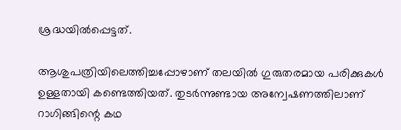ശ്രദ്ധയില്‍പ്പെട്ടത്.

ആശുപത്രിയിലെത്തിച്ചപ്പോഴാണ് തലയില്‍ ഗുരുതരമായ പരിക്കുകള്‍ ഉള്ളതായി കണ്ടെത്തിയത്. തുടര്‍ന്നുണ്ടായ അന്വേഷണത്തിലാണ് റാഗിങ്ങിന്റെ കഥ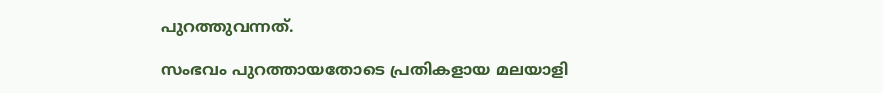പുറത്തുവന്നത്.

സംഭവം പുറത്തായതോടെ പ്രതികളായ മലയാളി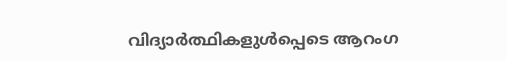വിദ്യാര്‍ത്ഥികളുള്‍പ്പെടെ ആറംഗ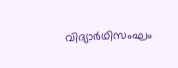വിദ്യാര്‍ഥിസംഘം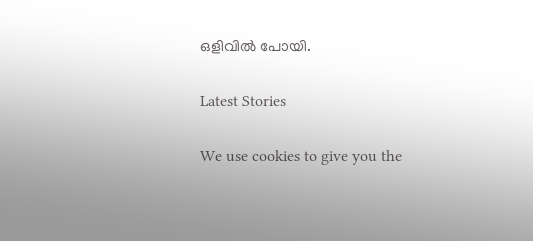ഒളിവില്‍ പോയി.

Latest Stories

We use cookies to give you the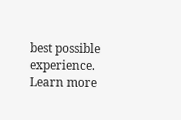best possible experience. Learn more